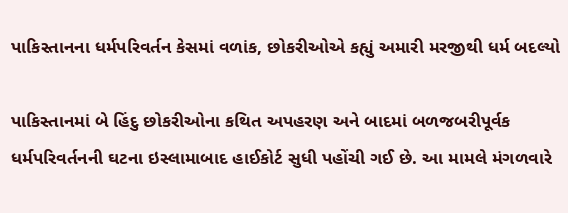પાકિસ્તાનના ધર્મપરિવર્તન કેસમાં વળાંક, છોકરીઓએ કહ્યું અમારી મરજીથી ધર્મ બદલ્યો

પાકિસ્તાનમાં બે હિંદુ છોકરીઓના કથિત અપહરણ અને બાદમાં બળજબરીપૂર્વક ધર્મપરિવર્તનની ઘટના ઇસ્લામાબાદ હાઈકોર્ટ સુધી પહોંચી ગઈ છે. આ મામલે મંગળવારે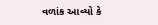વળાંક આવ્યો કે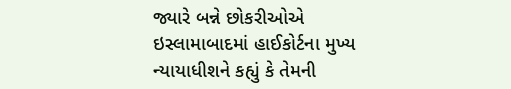જ્યારે બન્ને છોકરીઓએ ઇસ્લામાબાદમાં હાઈકોર્ટના મુખ્ય ન્યાયાધીશને કહ્યું કે તેમની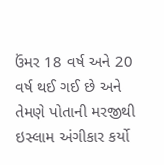ઉંમર 18 વર્ષ અને 20 વર્ષ થઈ ગઈ છે અને તેમણે પોતાની મરજીથી ઇસ્લામ અંગીકાર કર્યો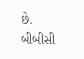છે. બીબીસી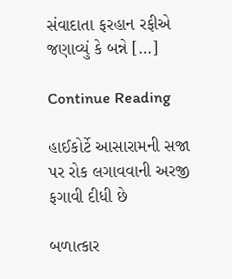સંવાદાતા ફરહાન રફીએ જણાવ્યું કે બન્ને […]

Continue Reading

હાઈકોર્ટે આસારામની સજા પર રોક લગાવવાની અરજી ફગાવી દીધી છે

બળાત્કાર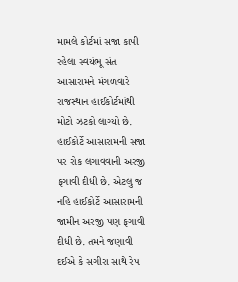મામલે કોર્ટમાં સજા કાપી રહેલા સ્વયંભૂ સંત આસારામને મંગળવારે રાજસ્થાન હાઈકોર્ટમાંથી મોટો ઝટકો લાગ્યો છે. હાઈકોર્ટે આસારામની સજા પર રોક લગાવવાની અરજી ફગાવી દીધી છે. એટલુ જ નહિ હાઈકોર્ટે આસારામની જામીન અરજી પણ ફગાવી દીધી છે. તમને જણાવી દઈએ કે સગીરા સાથે રેપ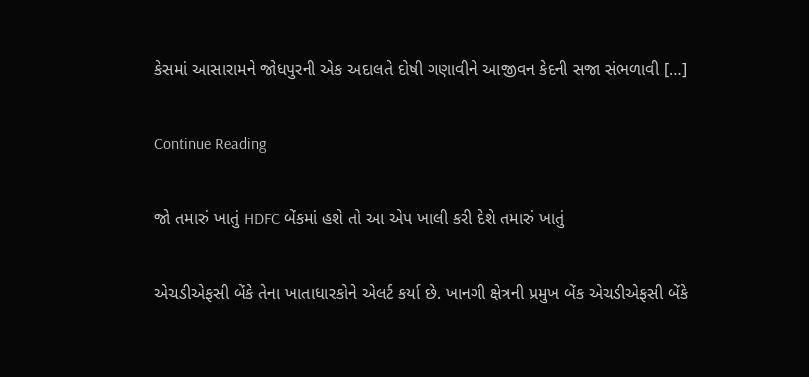કેસમાં આસારામને જોધપુરની એક અદાલતે દોષી ગણાવીને આજીવન કેદની સજા સંભળાવી […]

Continue Reading

જો તમારું ખાતું HDFC બેંકમાં હશે તો આ એપ ખાલી કરી દેશે તમારું ખાતું

એચડીએફસી બેંકે તેના ખાતાધારકોને એલર્ટ કર્યા છે. ખાનગી ક્ષેત્રની પ્રમુખ બેંક એચડીએફસી બેંકે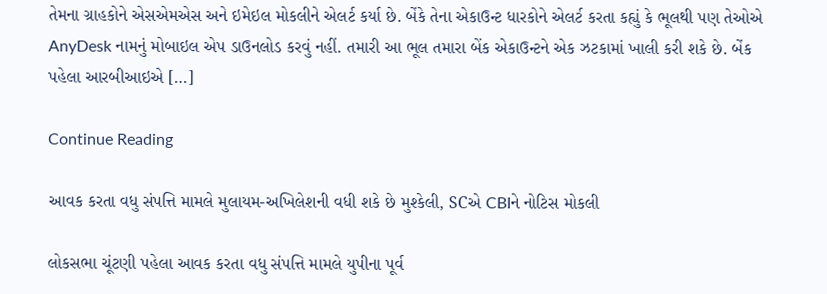તેમના ગ્રાહકોને એસએમએસ અને ઇમેઇલ મોકલીને એલર્ટ કર્યા છે. બેંકે તેના એકાઉન્ટ ધારકોને એલર્ટ કરતા કહ્યું કે ભૂલથી પણ તેઓએ AnyDesk નામનું મોબાઇલ એપ ડાઉનલોડ કરવું નહીં. તમારી આ ભૂલ તમારા બેંક એકાઉન્ટને એક ઝટકામાં ખાલી કરી શકે છે. બેંક પહેલા આરબીઆઇએ […]

Continue Reading

આવક કરતા વધુ સંપત્તિ મામલે મુલાયમ-અખિલેશની વધી શકે છે મુશ્કેલી, SCએ CBIને નોટિસ મોકલી

લોકસભા ચૂંટણી પહેલા આવક કરતા વધુ સંપત્તિ મામલે યુપીના પૂર્વ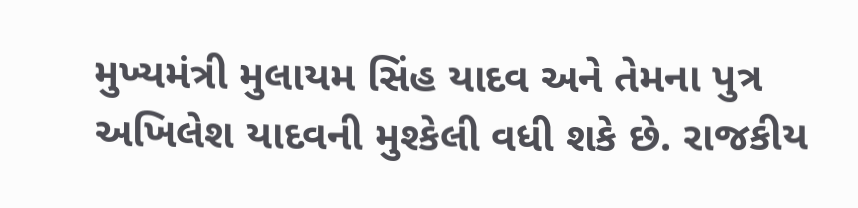મુખ્યમંત્રી મુલાયમ સિંહ યાદવ અને તેમના પુત્ર અખિલેશ યાદવની મુશ્કેલી વધી શકે છે. રાજકીય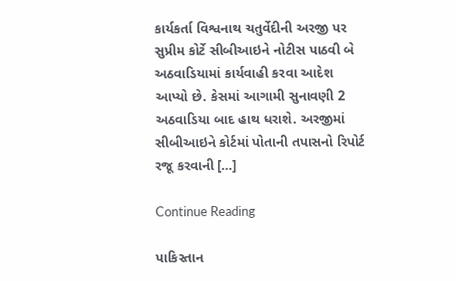કાર્યકર્તા વિશ્વનાથ ચતુર્વેદીની અરજી પર સુપ્રીમ કોર્ટે સીબીઆઇને નોટીસ પાઠવી બે અઠવાડિયામાં કાર્યવાહી કરવા આદેશ આપ્યો છે. કેસમાં આગામી સુનાવણી 2 અઠવાડિયા બાદ હાથ ધરાશે. અરજીમાં સીબીઆઇને કોર્ટમાં પોતાની તપાસનો રિપોર્ટ રજૂ કરવાની […]

Continue Reading

પાકિસ્તાન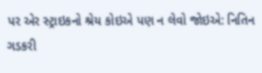પર એર સ્ટ્રાઇકનો શ્રેય કોઇએ પણ ન લેવો જોઇએ: નિતિન ગડકરી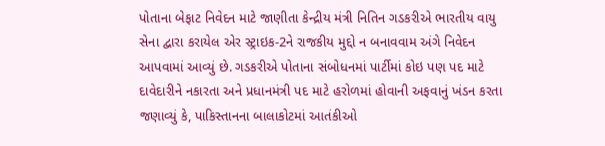પોતાના બેફાટ નિવેદન માટે જાણીતા કેન્દ્રીય મંત્રી નિતિન ગડકરીએ ભારતીય વાયુ સેના દ્વારા કરાયેલ એર સ્ટ્રાઇક-2ને રાજકીય મુદ્દો ન બનાવવામ અંગે નિવેદન આપવામાં આવ્યું છે. ગડકરીએ પોતાના સંબોધનમાં પાર્ટીમાં કોઇ પણ પદ માટે દાવેદારીને નકારતા અને પ્રધાનમંત્રી પદ માટે હરોળમાં હોવાની અફવાનું ખંડન કરતા જણાવ્યું કે, પાકિસ્તાનના બાલાકોટમાં આતંકીઓ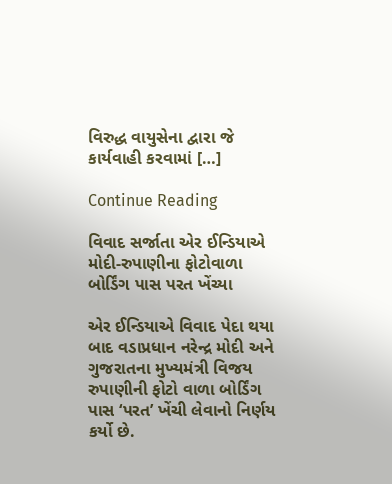વિરુદ્ધ વાયુસેના દ્વારા જે કાર્યવાહી કરવામાં […]

Continue Reading

વિવાદ સર્જાતા એર ઈન્ડિયાએ મોદી-રુપાણીના ફોટોવાળા બોર્ડિંગ પાસ પરત ખેંચ્યા

એર ઈન્ડિયાએ વિવાદ પેદા થયા બાદ વડાપ્રધાન નરેન્દ્ર મોદી અને ગુજરાતના મુખ્યમંત્રી વિજય રુપાણીની ફોટો વાળા બોર્ડિંગ પાસ ‘પરત’ ખેંચી લેવાનો નિર્ણય કર્યો છે.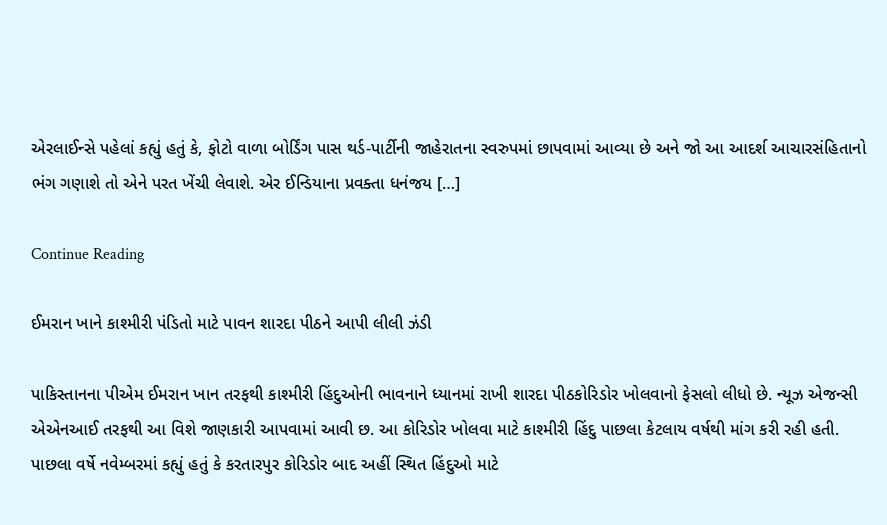એરલાઈન્સે પહેલાં કહ્યું હતું કે, ફોટો વાળા બોર્ડિંગ પાસ થર્ડ-પાર્ટીની જાહેરાતના સ્વરુપમાં છાપવામાં આવ્યા છે અને જો આ આદર્શ આચારસંહિતાનો ભંગ ગણાશે તો એને પરત ખેંચી લેવાશે. એર ઈન્ડિયાના પ્રવક્તા ધનંજય […]

Continue Reading

ઈમરાન ખાને કાશ્મીરી પંડિતો માટે પાવન શારદા પીઠને આપી લીલી ઝંડી

પાકિસ્તાનના પીએમ ઈમરાન ખાન તરફથી કાશ્મીરી હિંદુઓની ભાવનાને ધ્યાનમાં રાખી શારદા પીઠકોરિડોર ખોલવાનો ફેસલો લીધો છે. ન્યૂઝ એજન્સી એએનઆઈ તરફથી આ વિશે જાણકારી આપવામાં આવી છ. આ કોરિડોર ખોલવા માટે કાશ્મીરી હિંદુ પાછલા કેટલાય વર્ષથી માંગ કરી રહી હતી. પાછલા વર્ષે નવેમ્બરમાં કહ્યું હતું કે કરતારપુર કોરિડોર બાદ અહીં સ્થિત હિંદુઓ માટે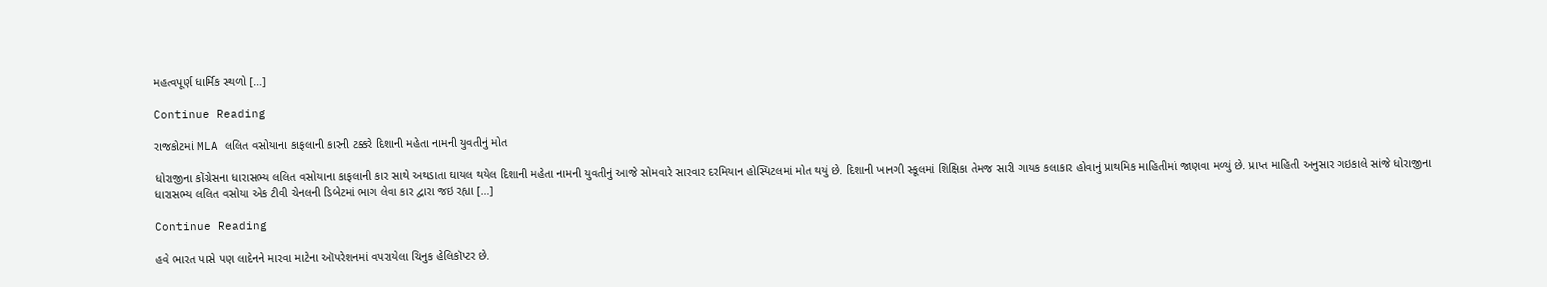મહત્વપૂર્ણ ધાર્મિક સ્થળો […]

Continue Reading

રાજકોટમાં MLA લલિત વસોયાના કાફલાની કારની ટક્કરે દિશાની મહેતા નામની યુવતીનું મોત

ધોરાજીના કોંગ્રેસના ધારાસભ્ય લલિત વસોયાના કાફલાની કાર સાથે અથડાતા ઘાયલ થયેલ દિશાની મહેતા નામની યુવતીનું આજે સોમવારે સારવાર દરમિયાન હોસ્પિટલમાં મોત થયું છે. દિશાની ખાનગી સ્કૂલમાં શિક્ષિકા તેમજ સારી ગાયક કલાકાર હોવાનું પ્રાથમિક માહિતીમાં જાણવા મળ્યું છે. પ્રાપ્ત માહિતી અનુસાર ગઇકાલે સાંજે ધોરાજીના ધારાસભ્ય લલિત વસોયા એક ટીવી ચેનલની ડિબેટમાં ભાગ લેવા કાર દ્વારા જઇ રહ્યા […]

Continue Reading

હવે ભારત પાસે પણ લાદેનને મારવા માટેના ઑપરેશનમાં વપરાયેલા ચિનુક હેલિકૉપ્ટર છે.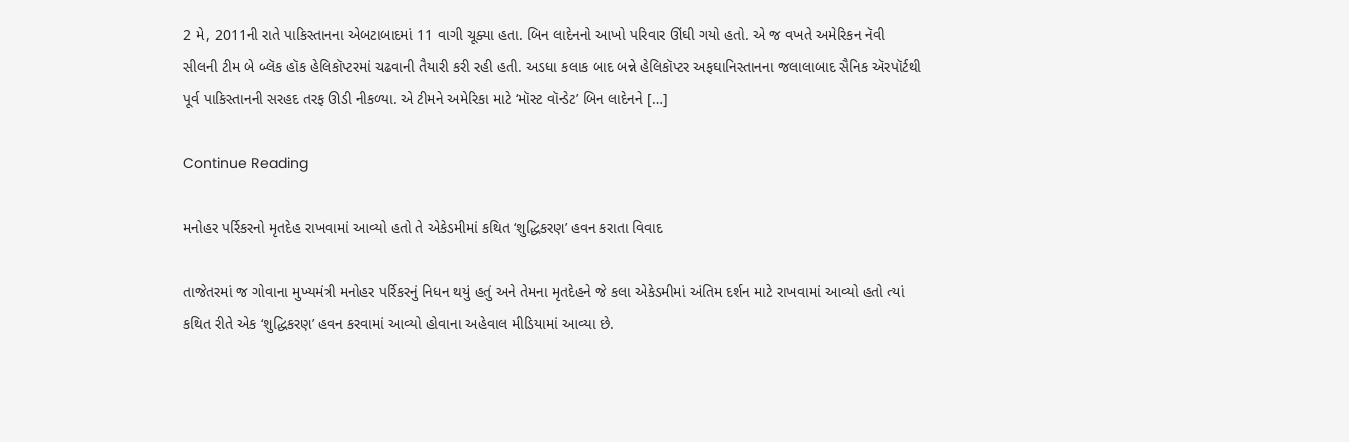2 મે, 2011ની રાતે પાકિસ્તાનના એબટાબાદમાં 11 વાગી ચૂક્યા હતા. બિન લાદેનનો આખો પરિવાર ઊંઘી ગયો હતો. એ જ વખતે અમેરિકન નૅવી સીલની ટીમ બે બ્લૅક હૉક હેલિકૉપ્ટરમાં ચઢવાની તૈયારી કરી રહી હતી. અડધા કલાક બાદ બન્ને હેલિકૉપ્ટર અફઘાનિસ્તાનના જલાલાબાદ સૈનિક ઍરપૉર્ટથી પૂર્વ પાકિસ્તાનની સરહદ તરફ ઊડી નીકળ્યા. એ ટીમને અમેરિકા માટે ‘મૉસ્ટ વૉન્ડેટ’ બિન લાદેનને […]

Continue Reading

મનોહર પર્રિકરનો મૃતદેહ રાખવામાં આવ્યો હતો તે એકેડમીમાં કથિત ‘શુદ્ધિકરણ’ હવન કરાતા વિવાદ

તાજેતરમાં જ ગોવાના મુખ્યમંત્રી મનોહર પર્રિકરનું નિધન થયું હતું અને તેમના મૃતદેહને જે કલા એકેડમીમાં અંતિમ દર્શન માટે રાખવામાં આવ્યો હતો ત્યાં કથિત રીતે એક ‘શુદ્ધિકરણ’ હવન કરવામાં આવ્યો હોવાના અહેવાલ મીડિયામાં આવ્યા છે.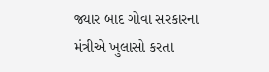જ્યાર બાદ ગોવા સરકારના મંત્રીએ ખુલાસો કરતા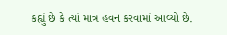કહ્યું છે કે ત્યાં માત્ર હવન કરવામાં આવ્યો છે.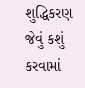શુદ્ધિકરણ જેવું કશું કરવામાં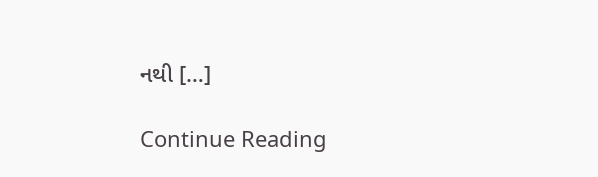નથી […]

Continue Reading